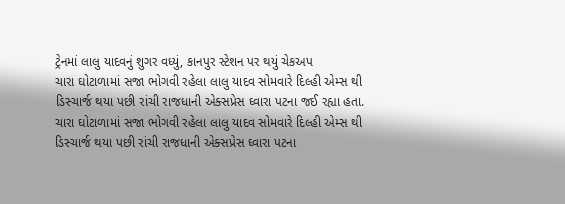ટ્રેનમાં લાલુ યાદવનું શુગર વધ્યું, કાનપુર સ્ટેશન પર થયું ચેકઅપ
ચારા ઘોટાળામાં સજા ભોગવી રહેલા લાલુ યાદવ સોમવારે દિલ્હી એમ્સ થી ડિસ્ચાર્જ થયા પછી રાંચી રાજધાની એક્સપ્રેસ ઘ્વારા પટના જઈ રહ્યા હતા.
ચારા ઘોટાળામાં સજા ભોગવી રહેલા લાલુ યાદવ સોમવારે દિલ્હી એમ્સ થી ડિસ્ચાર્જ થયા પછી રાંચી રાજધાની એક્સપ્રેસ ઘ્વારા પટના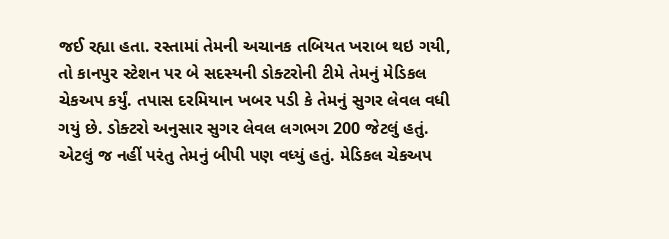જઈ રહ્યા હતા. રસ્તામાં તેમની અચાનક તબિયત ખરાબ થઇ ગયી, તો કાનપુર સ્ટેશન પર બે સદસ્યની ડોક્ટરોની ટીમે તેમનું મેડિકલ ચેકઅપ કર્યું. તપાસ દરમિયાન ખબર પડી કે તેમનું સુગર લેવલ વધી ગયું છે. ડોક્ટરો અનુસાર સુગર લેવલ લગભગ 200 જેટલું હતું. એટલું જ નહીં પરંતુ તેમનું બીપી પણ વધ્યું હતું. મેડિકલ ચેકઅપ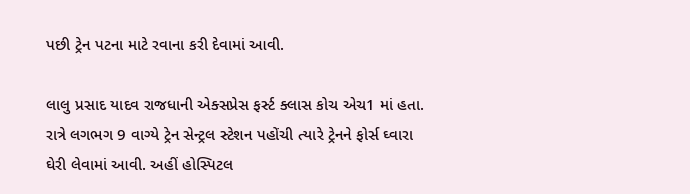પછી ટ્રેન પટના માટે રવાના કરી દેવામાં આવી.

લાલુ પ્રસાદ યાદવ રાજધાની એક્સપ્રેસ ફર્સ્ટ ક્લાસ કોચ એચ1 માં હતા. રાત્રે લગભગ 9 વાગ્યે ટ્રેન સેન્ટ્રલ સ્ટેશન પહોંચી ત્યારે ટ્રેનને ફોર્સ ઘ્વારા ઘેરી લેવામાં આવી. અહીં હોસ્પિટલ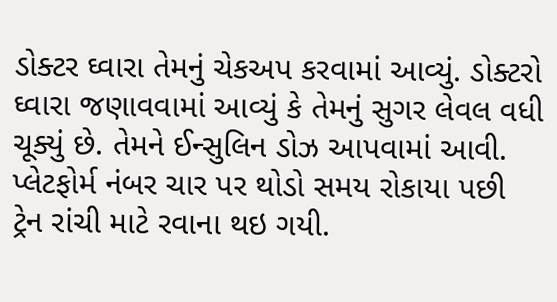ડોક્ટર ઘ્વારા તેમનું ચેકઅપ કરવામાં આવ્યું. ડોક્ટરો ઘ્વારા જણાવવામાં આવ્યું કે તેમનું સુગર લેવલ વધી ચૂક્યું છે. તેમને ઈન્સુલિન ડોઝ આપવામાં આવી. પ્લેટફોર્મ નંબર ચાર પર થોડો સમય રોકાયા પછી ટ્રેન રાંચી માટે રવાના થઇ ગયી.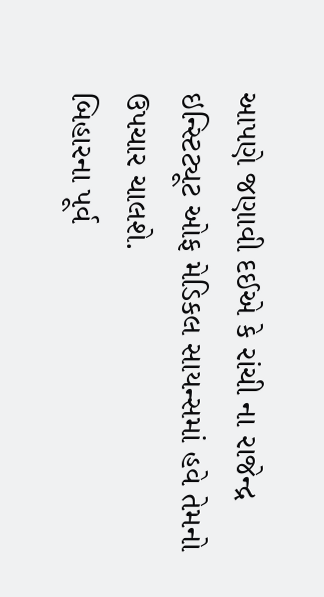આપણે જણાવી દઈએ કે રાંચી ના રાજેન્દ્ર ઇન્સ્ટિટ્યૂટ ઓફ મેડિકલ સાયન્સમાં હવે તેમનો ઉપચાર ચાલશે.
બિહારના પૂર્વ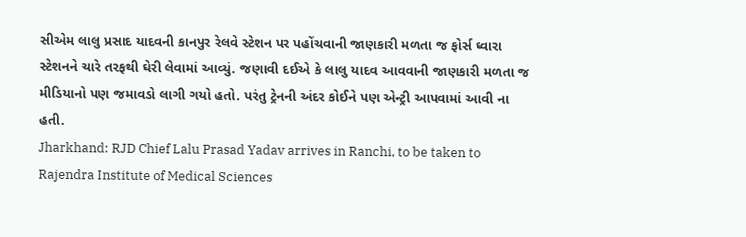સીએમ લાલુ પ્રસાદ યાદવની કાનપુર રેલવે સ્ટેશન પર પહોંચવાની જાણકારી મળતા જ ફોર્સ ઘ્વારા સ્ટેશનને ચારે તરફથી ઘેરી લેવામાં આવ્યું. જણાવી દઈએ કે લાલુ યાદવ આવવાની જાણકારી મળતા જ મીડિયાનો પણ જમાવડો લાગી ગયો હતો. પરંતુ ટ્રેનની અંદર કોઈને પણ એન્ટ્રી આપવામાં આવી ના હતી.
Jharkhand: RJD Chief Lalu Prasad Yadav arrives in Ranchi, to be taken to Rajendra Institute of Medical Sciences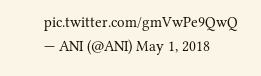pic.twitter.com/gmVwPe9QwQ
— ANI (@ANI) May 1, 2018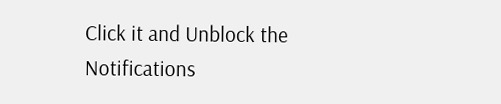Click it and Unblock the Notifications